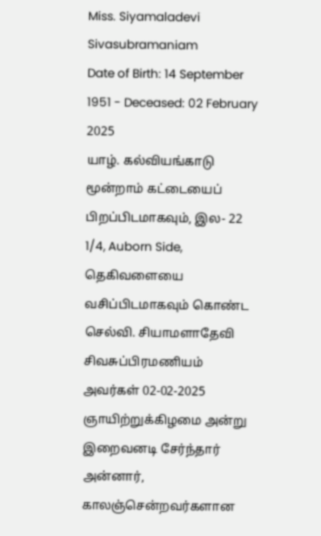Miss. Siyamaladevi Sivasubramaniam
Date of Birth: 14 September 1951 - Deceased: 02 February 2025
யாழ். கல்வியங்காடு மூன்றாம் கட்டையைப் பிறப்பிடமாகவும், இல- 22 1/4, Auborn Side, தெகிவளையை வசிப்பிடமாகவும் கொண்ட செல்வி. சியாமளாதேவி சிவசுப்பிரமணியம் அவர்கள் 02-02-2025 ஞாயிற்றுக்கிழமை அன்று இறைவனடி சேர்ந்தார்
அன்னார், காலஞ்சென்றவர்களான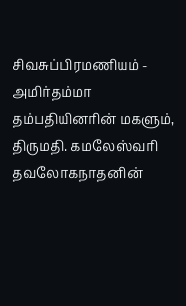சிவசுப்பிரமணியம் - அமிர்தம்மா தம்பதியினரின் மகளும்,
திருமதி. கமலேஸ்வரி தவலோகநாதனின்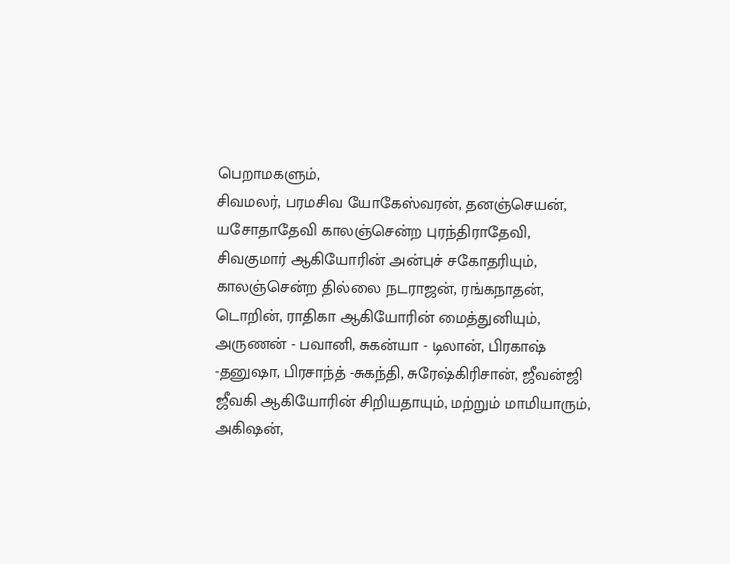பெறாமகளும்,
சிவமலர், பரமசிவ யோகேஸ்வரன், தனஞ்செயன், யசோதாதேவி காலஞ்சென்ற புரந்திராதேவி, சிவகுமார் ஆகியோரின் அன்புச் சகோதரியும்,
காலஞ்சென்ற தில்லை நடராஜன், ரங்கநாதன், டொறின், ராதிகா ஆகியோரின் மைத்துனியும்,
அருணன் - பவானி, சுகன்யா - டிலான், பிரகாஷ் -தனுஷா, பிரசாந்த் -சுகந்தி, சுரேஷ்கிரிசான், ஜீவன்ஜி ஜீவகி ஆகியோரின் சிறியதாயும், மற்றும் மாமியாரும்,
அகிஷன்,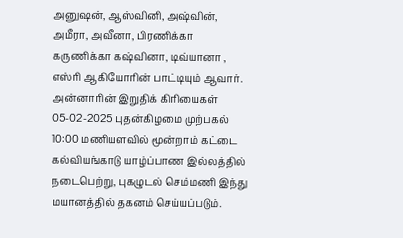அனுஷன், ஆஸ்வினி, அஷ்வின், அமீரா, அவீனா, பிரணிக்கா கருணிக்கா கஷ்வினா, டிவ்யானா , எஸ்ரி ஆகியோரின் பாட்டியும் ஆவார்.
அன்னாரின் இறுதிக் கிரியைகள் 05-02-2025 புதன்கிழமை முற்பகல் 10:00 மணியளவில் மூன்றாம் கட்டை கல்வியங்காடு யாழ்ப்பாண இல்லத்தில் நடைபெற்று, புகழுடல் செம்மணி இந்து மயானத்தில் தகனம் செய்யப்படும்.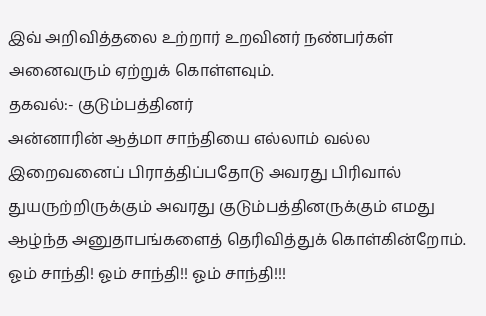இவ் அறிவித்தலை உற்றார் உறவினர் நண்பர்கள் அனைவரும் ஏற்றுக் கொள்ளவும்.
தகவல்:- குடும்பத்தினர்
அன்னாரின் ஆத்மா சாந்தியை எல்லாம் வல்ல இறைவனைப் பிராத்திப்பதோடு அவரது பிரிவால் துயருற்றிருக்கும் அவரது குடும்பத்தினருக்கும் எமது ஆழ்ந்த அனுதாபங்களைத் தெரிவித்துக் கொள்கின்றோம்.
ஓம் சாந்தி! ஓம் சாந்தி!! ஓம் சாந்தி!!!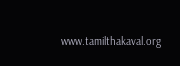www.tamilthakaval.org